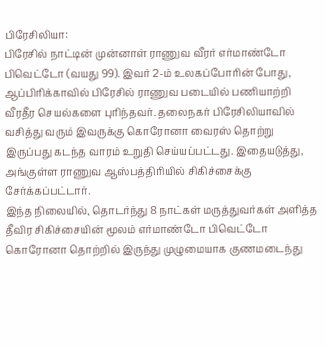பிரேசிலியா:
பிரேசில் நாட்டின் முன்னாள் ராணுவ வீரர் எர்மாண்டோ பிவெட்டோ (வயது 99). இவர் 2-ம் உலகப்போரின் போது, ஆப்பிரிக்காவில் பிரேசில் ராணுவ படையில் பணியாற்றி வீரதீர செயல்களை புரிந்தவர். தலைநகர் பிரேசிலியாவில் வசித்து வரும் இவருக்கு கொரோனா வைரஸ் தொற்று இருப்பது கடந்த வாரம் உறுதி செய்யப்பட்டது. இதையடுத்து, அங்குள்ள ராணுவ ஆஸ்பத்திரியில் சிகிச்சைக்கு சேர்க்கப்பட்டார்.
இந்த நிலையில், தொடர்ந்து 8 நாட்கள் மருத்துவர்கள் அளித்த தீவிர சிகிச்சையின் மூலம் எர்மாண்டோ பிவெட்டோ கொரோனா தொற்றில் இருந்து முழுமையாக குணமடைந்து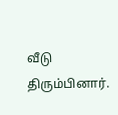வீடு திரும்பினார்.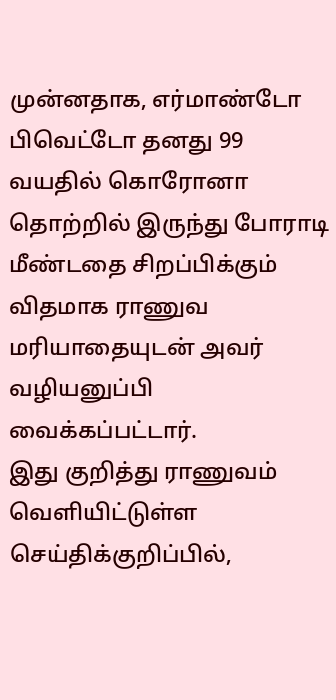முன்னதாக, எர்மாண்டோ பிவெட்டோ தனது 99 வயதில் கொரோனா தொற்றில் இருந்து போராடி மீண்டதை சிறப்பிக்கும் விதமாக ராணுவ மரியாதையுடன் அவர் வழியனுப்பி வைக்கப்பட்டார்.
இது குறித்து ராணுவம் வெளியிட்டுள்ள செய்திக்குறிப்பில்,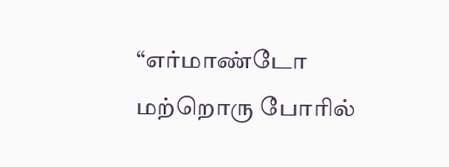“எர்மாண்டோ மற்றொரு போரில்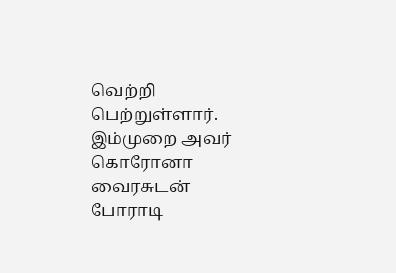வெற்றி பெற்றுள்ளார். இம்முறை அவர் கொரோனா வைரசுடன் போராடி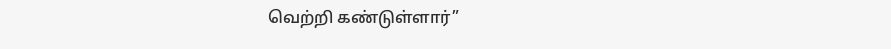வெற்றி கண்டுள்ளார்”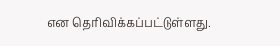என தெரிவிக்கப்பட்டுள்ளது.